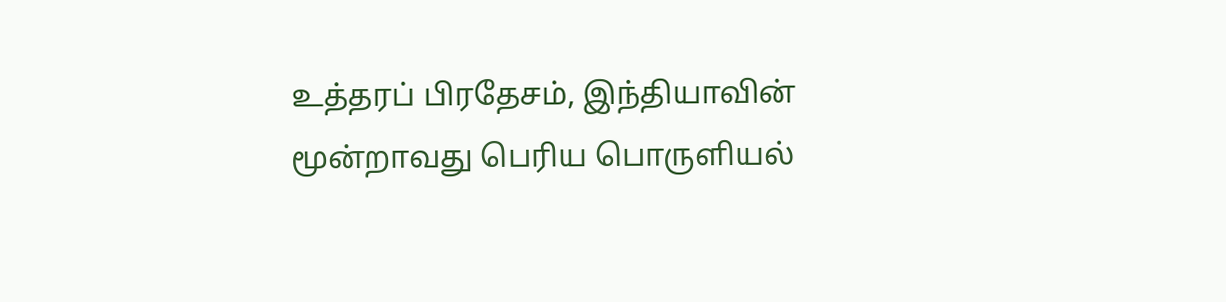உத்தரப் பிரதேசம், இந்தியாவின் மூன்றாவது பெரிய பொருளியல்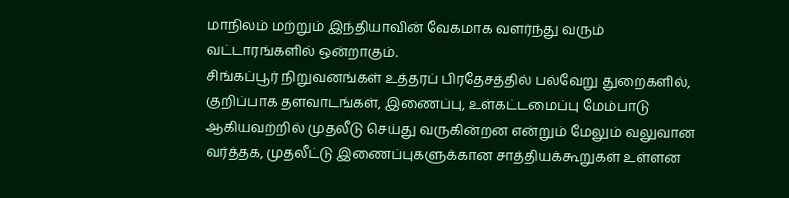மாநிலம் மற்றும் இந்தியாவின் வேகமாக வளர்ந்து வரும் வட்டாரங்களில் ஒன்றாகும்.
சிங்கப்பூர் நிறுவனங்கள் உத்தரப் பிரதேசத்தில் பல்வேறு துறைகளில், குறிப்பாக தளவாடங்கள், இணைப்பு, உள்கட்டமைப்பு மேம்பாடு ஆகியவற்றில் முதலீடு செய்து வருகின்றன என்றும் மேலும் வலுவான வர்த்தக, முதலீட்டு இணைப்புகளுக்கான சாத்தியக்கூறுகள் உள்ளன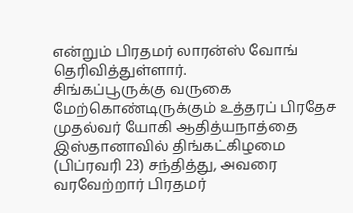என்றும் பிரதமர் லாரன்ஸ் வோங் தெரிவித்துள்ளார்.
சிங்கப்பூருக்கு வருகை மேற்கொண்டிருக்கும் உத்தரப் பிரதேச முதல்வர் யோகி ஆதித்யநாத்தை இஸ்தானாவில் திங்கட்கிழமை (பிப்ரவரி 23) சந்தித்து, அவரை வரவேற்றார் பிரதமர்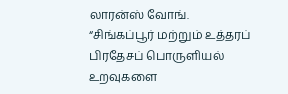லாரன்ஸ் வோங்.
“சிங்கப்பூர் மற்றும் உத்தரப் பிரதேசப் பொருளியல் உறவுகளை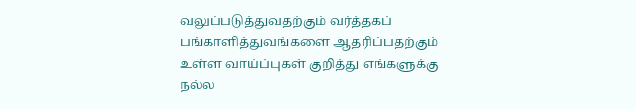வலுப்படுத்துவதற்கும் வர்த்தகப் பங்காளித்துவங்களை ஆதரிப்பதற்கும் உள்ள வாய்ப்புகள் குறித்து எங்களுக்கு நல்ல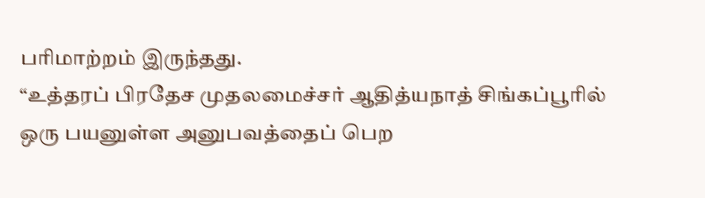பரிமாற்றம் இருந்தது.
“உத்தரப் பிரதேச முதலமைச்சர் ஆதித்யநாத் சிங்கப்பூரில் ஒரு பயனுள்ள அனுபவத்தைப் பெற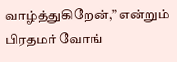வாழ்த்துகிறேன்,” என்றும் பிரதமர் வோங்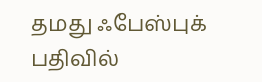தமது ஃபேஸ்புக் பதிவில்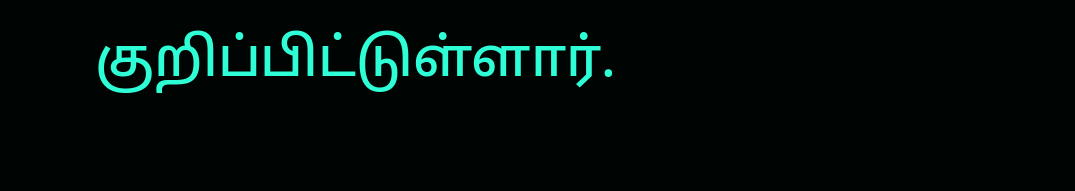குறிப்பிட்டுள்ளார்.